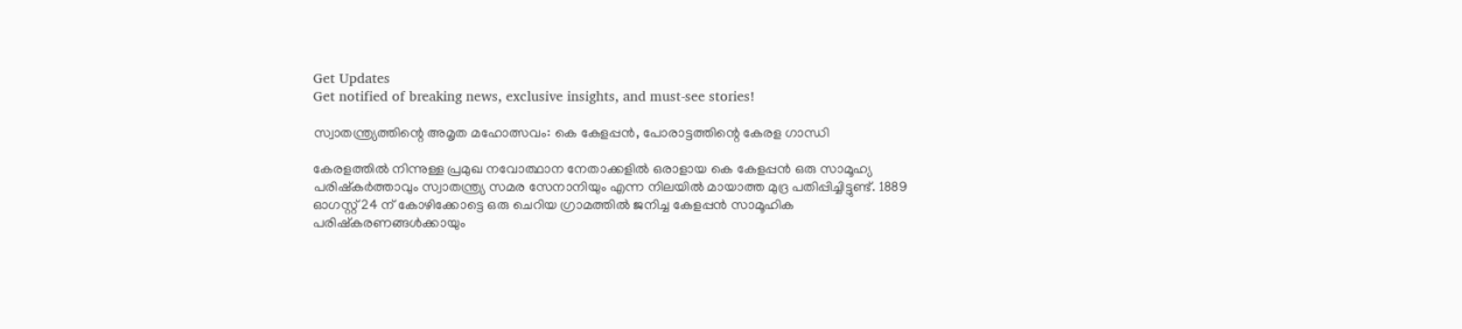Get Updates
Get notified of breaking news, exclusive insights, and must-see stories!

സ്വാതന്ത്ര്യത്തിന്റെ അമൃത മഹോത്സവം: കെ കേളപ്പന്‍, പോരാട്ടത്തിന്റെ കേരള ഗാന്ധി

കേരളത്തില്‍ നിന്നുള്ള പ്രമുഖ നവോത്ഥാന നേതാക്കളില്‍ ഒരാളായ കെ കേളപ്പന്‍ ഒരു സാമൂഹ്യ പരിഷ്‌കര്‍ത്താവും സ്വാതന്ത്ര്യ സമര സേനാനിയും എന്ന നിലയില്‍ മായാത്ത മുദ്ര പതിപ്പിച്ചിട്ടുണ്ട്. 1889 ഓഗസ്റ്റ് 24 ന് കോഴിക്കോട്ടെ ഒരു ചെറിയ ഗ്രാമത്തില്‍ ജനിച്ച കേളപ്പന്‍ സാമൂഹിക പരിഷ്‌കരണങ്ങള്‍ക്കായും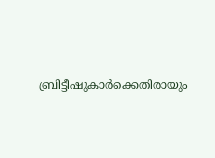ബ്രിട്ടീഷുകാര്‍ക്കെതിരായും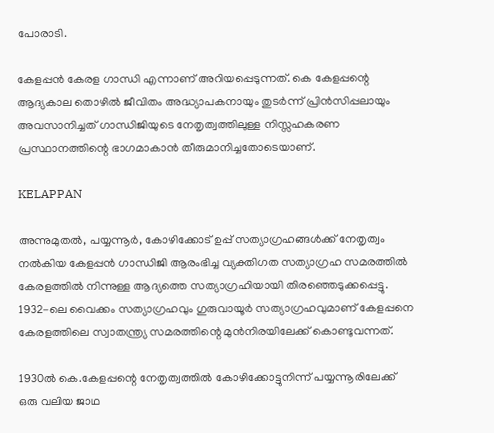പോരാടി.

കേളപ്പന്‍ കേരള ഗാന്ധി എന്നാണ് അറിയപ്പെടുന്നത്. കെ കേളപ്പന്റെ ആദ്യകാല തൊഴില്‍ ജീവിതം അദ്ധ്യാപകനായും തുടര്‍ന്ന് പ്രിന്‍സിപ്പലായും അവസാനിച്ചത് ഗാന്ധിജിയുടെ നേതൃത്വത്തിലുള്ള നിസ്സഹകരണ പ്രസ്ഥാനത്തിന്റെ ഭാഗമാകാന്‍ തീരുമാനിച്ചതോടെയാണ്.

KELAPPAN

അന്നുമുതല്‍, പയ്യന്നൂര്‍, കോഴിക്കോട് ഉപ്പ് സത്യാഗ്രഹങ്ങള്‍ക്ക് നേതൃത്വം നല്‍കിയ കേളപ്പന്‍ ഗാന്ധിജി ആരംഭിച്ച വ്യക്തിഗത സത്യാഗ്രഹ സമരത്തില്‍ കേരളത്തില്‍ നിന്നുള്ള ആദ്യത്തെ സത്യാഗ്രഹിയായി തിരഞ്ഞെടുക്കപ്പെട്ടു. 1932-ലെ വൈക്കം സത്യാഗ്രഹവും ഗുരുവായൂര്‍ സത്യാഗ്രഹവുമാണ് കേളപ്പനെ കേരളത്തിലെ സ്വാതന്ത്ര്യ സമരത്തിന്റെ മുന്‍നിരയിലേക്ക് കൊണ്ടുവന്നത്.

1930ല്‍ കെ.കേളപ്പന്റെ നേതൃത്വത്തില്‍ കോഴിക്കോട്ടുനിന്ന് പയ്യന്നൂരിലേക്ക് ഒരു വലിയ ജാഥ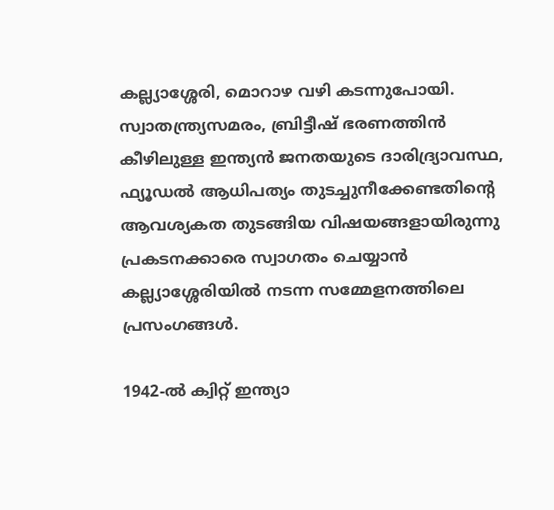കല്ല്യാശ്ശേരി, മൊറാഴ വഴി കടന്നുപോയി. സ്വാതന്ത്ര്യസമരം, ബ്രിട്ടീഷ് ഭരണത്തിന്‍ കീഴിലുള്ള ഇന്ത്യന്‍ ജനതയുടെ ദാരിദ്ര്യാവസ്ഥ, ഫ്യൂഡല്‍ ആധിപത്യം തുടച്ചുനീക്കേണ്ടതിന്റെ ആവശ്യകത തുടങ്ങിയ വിഷയങ്ങളായിരുന്നു പ്രകടനക്കാരെ സ്വാഗതം ചെയ്യാന്‍ കല്ല്യാശ്ശേരിയില്‍ നടന്ന സമ്മേളനത്തിലെ പ്രസംഗങ്ങള്‍.

1942-ല്‍ ക്വിറ്റ് ഇന്ത്യാ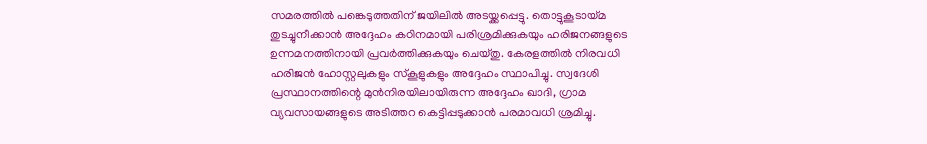സമരത്തില്‍ പങ്കെടുത്തതിന് ജയിലില്‍ അടയ്ക്കപ്പെട്ടു. തൊട്ടുകൂടായ്മ തുടച്ചുനീക്കാന്‍ അദ്ദേഹം കഠിനമായി പരിശ്രമിക്കുകയും ഹരിജനങ്ങളുടെ ഉന്നമനത്തിനായി പ്രവര്‍ത്തിക്കുകയും ചെയ്തു. കേരളത്തില്‍ നിരവധി ഹരിജന്‍ ഹോസ്റ്റലുകളും സ്‌കൂളുകളും അദ്ദേഹം സ്ഥാപിച്ചു. സ്വദേശി പ്രസ്ഥാനത്തിന്റെ മുന്‍നിരയിലായിരുന്ന അദ്ദേഹം ഖാദി, ഗ്രാമ വ്യവസായങ്ങളുടെ അടിത്തറ കെട്ടിപ്പടുക്കാന്‍ പരമാവധി ശ്രമിച്ചു.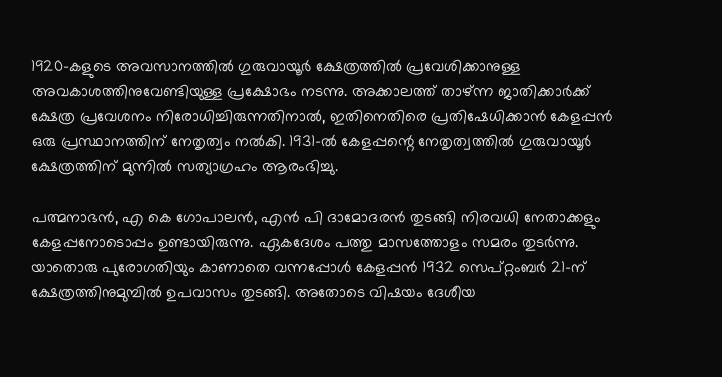1920-കളുടെ അവസാനത്തില്‍ ഗുരുവായൂര്‍ ക്ഷേത്രത്തില്‍ പ്രവേശിക്കാനുള്ള അവകാശത്തിനുവേണ്ടിയുള്ള പ്രക്ഷോഭം നടന്നു. അക്കാലത്ത് താഴ്ന്ന ജാതിക്കാര്‍ക്ക് ക്ഷേത്ര പ്രവേശനം നിരോധിച്ചിരുന്നതിനാല്‍, ഇതിനെതിരെ പ്രതിഷേധിക്കാന്‍ കേളപ്പന്‍ ഒരു പ്രസ്ഥാനത്തിന് നേതൃത്വം നല്‍കി. 1931-ല്‍ കേളപ്പന്റെ നേതൃത്വത്തില്‍ ഗുരുവായൂര്‍ ക്ഷേത്രത്തിന് മുന്നില്‍ സത്യാഗ്രഹം ആരംഭിച്ചു.

പത്മനാഭന്‍, എ കെ ഗോപാലന്‍, എന്‍ പി ദാമോദരന്‍ തുടങ്ങി നിരവധി നേതാക്കളും കേളപ്പനോടൊപ്പം ഉണ്ടായിരുന്നു. ഏകദേശം പത്തു മാസത്തോളം സമരം തുടര്‍ന്നു. യാതൊരു പുരോഗതിയും കാണാതെ വന്നപ്പോള്‍ കേളപ്പന്‍ 1932 സെപ്റ്റംബര്‍ 21-ന് ക്ഷേത്രത്തിനുമുമ്പില്‍ ഉപവാസം തുടങ്ങി. അതോടെ വിഷയം ദേശീയ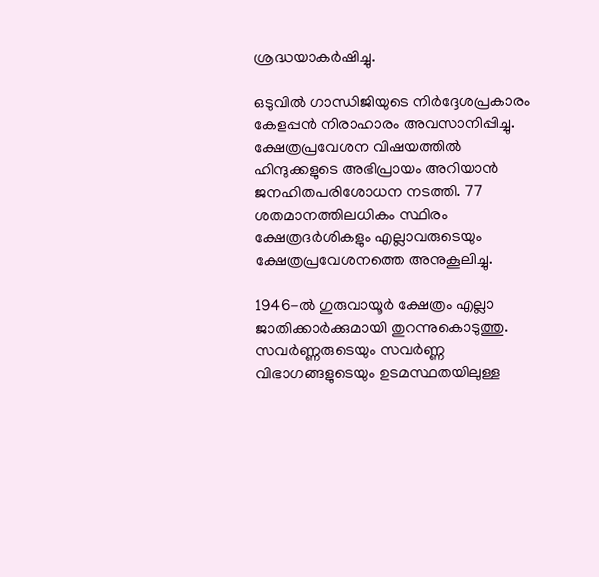ശ്രദ്ധയാകര്‍ഷിച്ചു.

ഒടുവില്‍ ഗാന്ധിജിയുടെ നിര്‍ദ്ദേശപ്രകാരം കേളപ്പന്‍ നിരാഹാരം അവസാനിപ്പിച്ചു. ക്ഷേത്രപ്രവേശന വിഷയത്തില്‍ ഹിന്ദുക്കളുടെ അഭിപ്രായം അറിയാന്‍ ജനഹിതപരിശോധന നടത്തി. 77 ശതമാനത്തിലധികം സ്ഥിരം ക്ഷേത്രദര്‍ശികളും എല്ലാവരുടെയും ക്ഷേത്രപ്രവേശനത്തെ അനുകൂലിച്ചു.

1946-ല്‍ ഗുരുവായൂര്‍ ക്ഷേത്രം എല്ലാ ജാതിക്കാര്‍ക്കുമായി തുറന്നുകൊടുത്തു. സവര്‍ണ്ണരുടെയും സവര്‍ണ്ണ വിഭാഗങ്ങളുടെയും ഉടമസ്ഥതയിലുള്ള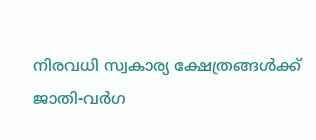നിരവധി സ്വകാര്യ ക്ഷേത്രങ്ങള്‍ക്ക് ജാതി-വര്‍ഗ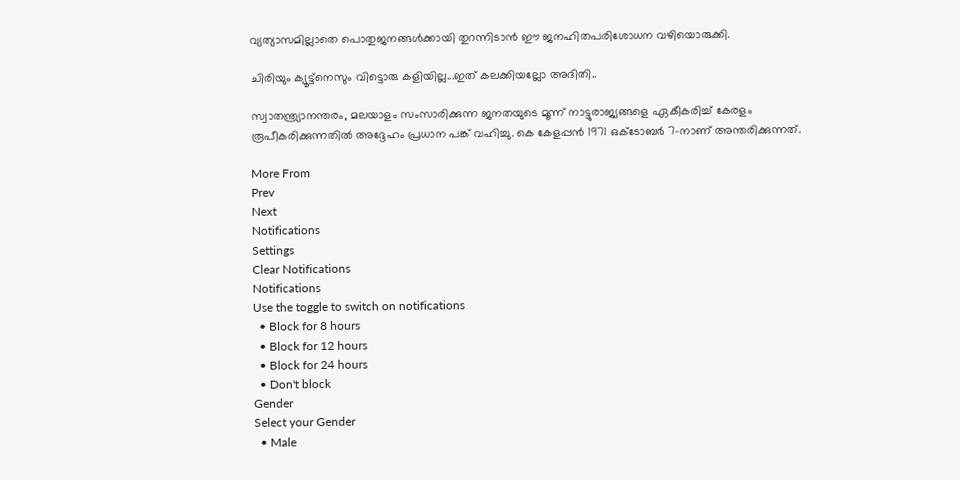വ്യത്യാസമില്ലാതെ പൊതുജനങ്ങള്‍ക്കായി തുറന്നിടാന്‍ ഈ ജനഹിതപരിശോധന വഴിയൊരുക്കി.

ചിരിയും ക്യൂട്ട്‌നെസും വിട്ടൊരു കളിയില്ല...ഇത് കലക്കിയല്ലോ അദിതി..

സ്വാതന്ത്ര്യാനന്തരം, മലയാളം സംസാരിക്കുന്ന ജനതയുടെ മൂന്ന് നാട്ടുരാജ്യങ്ങളെ ഏകീകരിച്ച് കേരളം രൂപീകരിക്കുന്നതില്‍ അദ്ദേഹം പ്രധാന പങ്ക് വഹിച്ചു. കെ കേളപ്പന്‍ 1971 ഒക്ടോബര്‍ 7-നാണ് അന്തരിക്കുന്നത്.

More From
Prev
Next
Notifications
Settings
Clear Notifications
Notifications
Use the toggle to switch on notifications
  • Block for 8 hours
  • Block for 12 hours
  • Block for 24 hours
  • Don't block
Gender
Select your Gender
  • Male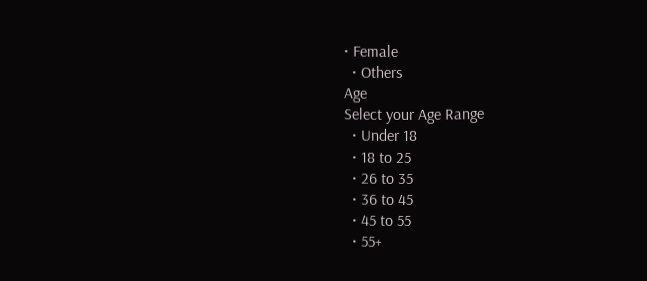• Female
  • Others
Age
Select your Age Range
  • Under 18
  • 18 to 25
  • 26 to 35
  • 36 to 45
  • 45 to 55
  • 55+